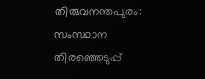തിരുവനന്തപുരം: സംസ്ഥാന തിരഞ്ഞെടുപ്പ്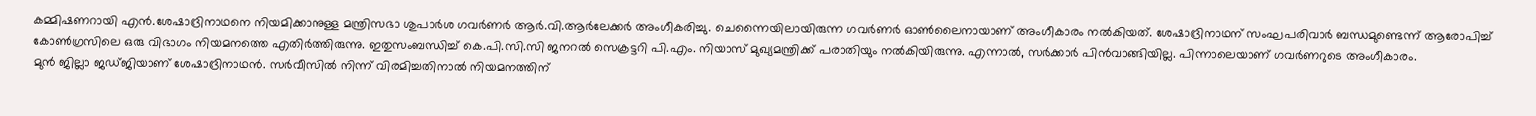കമ്മിഷണറായി എൻ.ശേഷാദ്രിനാഥനെ നിയമിക്കാനുള്ള മന്ത്രിസഭാ ശുപാർശ ഗവർണർ ആർ.വി.ആർലേക്കർ അംഗീകരിച്ചു. ചെന്നൈയിലായിരുന്ന ഗവർണർ ഓൺലൈനായാണ് അംഗീകാരം നൽകിയത്. ശേഷാദ്രിനാഥന് സംഘപരിവാർ ബന്ധമുണ്ടെന്ന് ആരോപിച്ച് കോൺഗ്രസിലെ ഒരു വിഭാഗം നിയമനത്തെ എതിർത്തിരുന്നു. ഇതുസംബന്ധിച്ച് കെ.പി.സി.സി ജനറൽ സെക്രട്ടറി പി.എം. നിയാസ് മുഖ്യമന്ത്രിക്ക് പരാതിയും നൽകിയിരുന്നു. എന്നാൽ, സർക്കാർ പിൻവാങ്ങിയില്ല. പിന്നാലെയാണ് ഗവർണറുടെ അംഗീകാരം.
മുൻ ജില്ലാ ജഡ്ജിയാണ് ശേഷാദ്രിനാഥൻ. സർവീസിൽ നിന്ന് വിരമിച്ചതിനാൽ നിയമനത്തിന്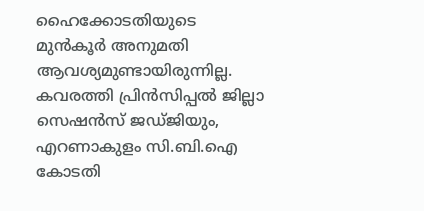ഹൈക്കോടതിയുടെ മുൻകൂർ അനുമതി ആവശ്യമുണ്ടായിരുന്നില്ല. കവരത്തി പ്രിൻസിപ്പൽ ജില്ലാ സെഷൻസ് ജഡ്ജിയും, എറണാകുളം സി.ബി.ഐ കോടതി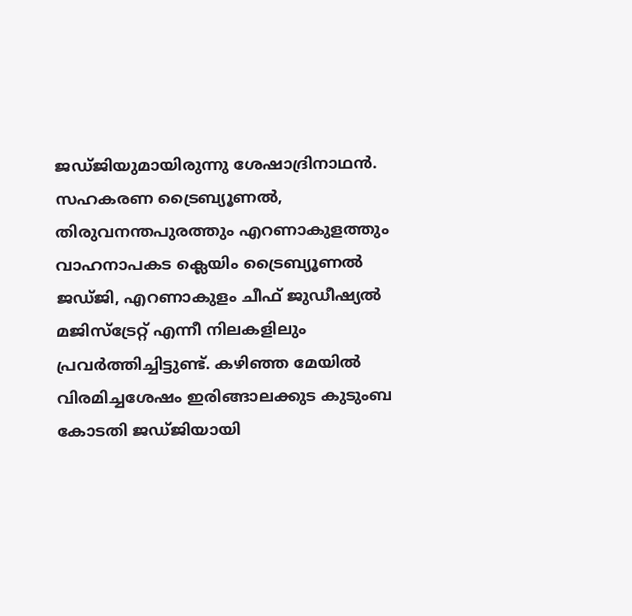ജഡ്ജിയുമായിരുന്നു ശേഷാദ്രിനാഥൻ. സഹകരണ ട്രൈബ്യൂണൽ, തിരുവനന്തപുരത്തും എറണാകുളത്തും വാഹനാപകട ക്ലെയിം ട്രൈബ്യൂണൽ ജഡ്ജി, എറണാകുളം ചീഫ് ജുഡീഷ്യൽ മജിസ്ട്രേറ്റ് എന്നീ നിലകളിലും പ്രവർത്തിച്ചിട്ടുണ്ട്. കഴിഞ്ഞ മേയിൽ വിരമിച്ചശേഷം ഇരിങ്ങാലക്കുട കുടുംബ കോടതി ജഡ്ജിയായി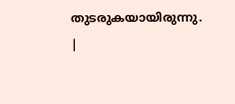തുടരുകയായിരുന്നു.
|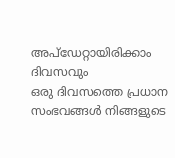അപ്ഡേറ്റായിരിക്കാം ദിവസവും
ഒരു ദിവസത്തെ പ്രധാന സംഭവങ്ങൾ നിങ്ങളുടെ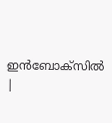ഇൻബോക്സിൽ |